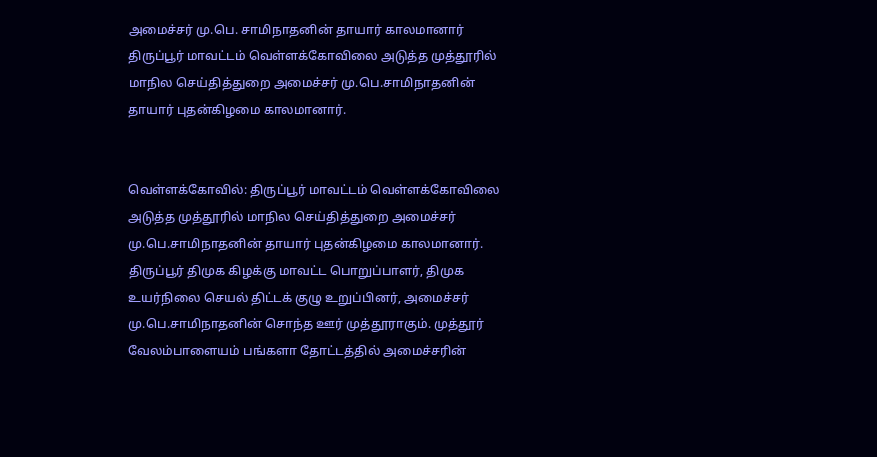அமைச்சர் மு.பெ. சாமிநாதனின் தாயார் காலமானார்
திருப்பூர் மாவட்டம் வெள்ளக்கோவிலை அடுத்த முத்தூரில் மாநில செய்தித்துறை அமைச்சர் மு.பெ.சாமிநாதனின் தாயார் புதன்கிழமை காலமானார்.


வெள்ளக்கோவில்: திருப்பூர் மாவட்டம் வெள்ளக்கோவிலை அடுத்த முத்தூரில் மாநில செய்தித்துறை அமைச்சர் மு.பெ.சாமிநாதனின் தாயார் புதன்கிழமை காலமானார்.
திருப்பூர் திமுக கிழக்கு மாவட்ட பொறுப்பாளர், திமுக உயர்நிலை செயல் திட்டக் குழு உறுப்பினர், அமைச்சர் மு.பெ.சாமிநாதனின் சொந்த ஊர் முத்தூராகும். முத்தூர் வேலம்பாளையம் பங்களா தோட்டத்தில் அமைச்சரின்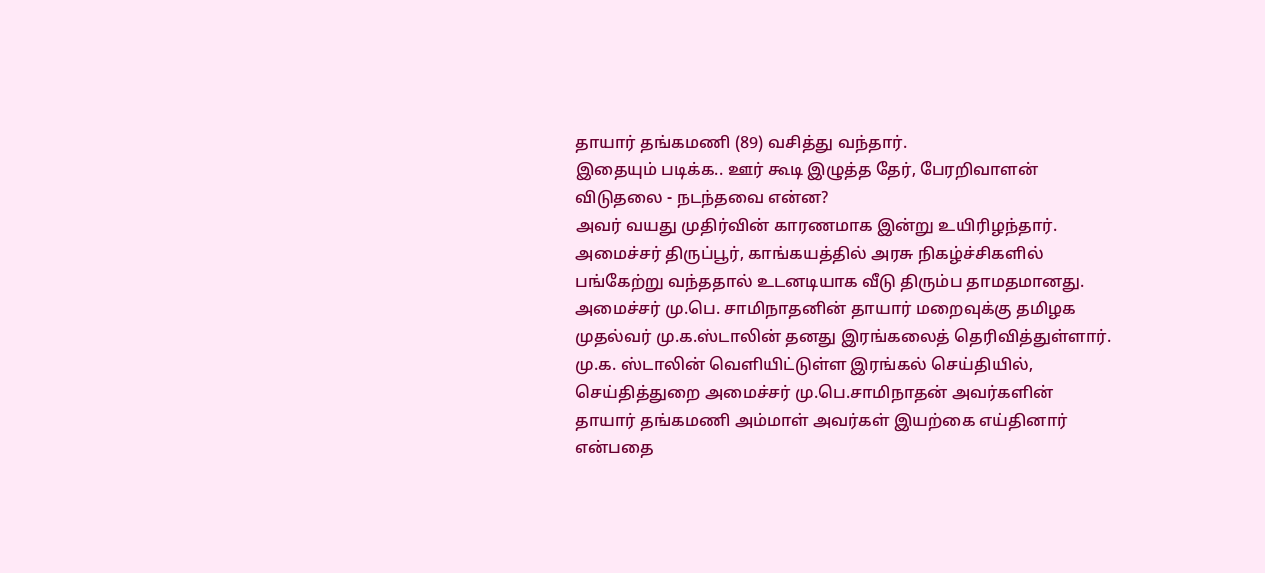தாயார் தங்கமணி (89) வசித்து வந்தார்.
இதையும் படிக்க.. ஊர் கூடி இழுத்த தேர், பேரறிவாளன் விடுதலை - நடந்தவை என்ன?
அவர் வயது முதிர்வின் காரணமாக இன்று உயிரிழந்தார். அமைச்சர் திருப்பூர், காங்கயத்தில் அரசு நிகழ்ச்சிகளில் பங்கேற்று வந்ததால் உடனடியாக வீடு திரும்ப தாமதமானது.
அமைச்சர் மு.பெ. சாமிநாதனின் தாயார் மறைவுக்கு தமிழக முதல்வர் மு.க.ஸ்டாலின் தனது இரங்கலைத் தெரிவித்துள்ளார்.
மு.க. ஸ்டாலின் வெளியிட்டுள்ள இரங்கல் செய்தியில், செய்தித்துறை அமைச்சர் மு.பெ.சாமிநாதன் அவர்களின் தாயார் தங்கமணி அம்மாள் அவர்கள் இயற்கை எய்தினார் என்பதை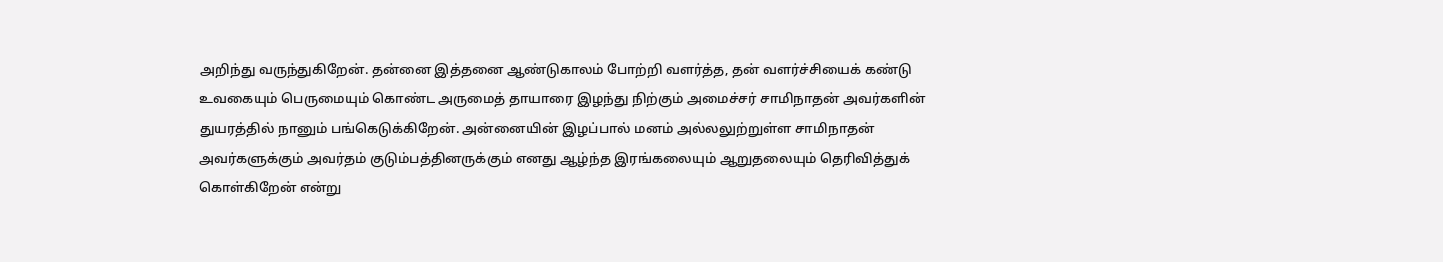அறிந்து வருந்துகிறேன். தன்னை இத்தனை ஆண்டுகாலம் போற்றி வளர்த்த, தன் வளர்ச்சியைக் கண்டு உவகையும் பெருமையும் கொண்ட அருமைத் தாயாரை இழந்து நிற்கும் அமைச்சர் சாமிநாதன் அவர்களின் துயரத்தில் நானும் பங்கெடுக்கிறேன். அன்னையின் இழப்பால் மனம் அல்லலுற்றுள்ள சாமிநாதன் அவர்களுக்கும் அவர்தம் குடும்பத்தினருக்கும் எனது ஆழ்ந்த இரங்கலையும் ஆறுதலையும் தெரிவித்துக் கொள்கிறேன் என்று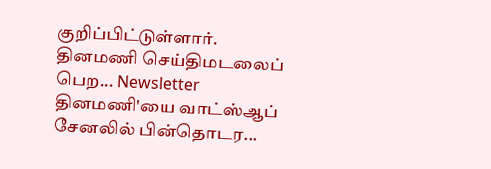குறிப்பிட்டுள்ளார்.
தினமணி செய்திமடலைப் பெற... Newsletter
தினமணி'யை வாட்ஸ்ஆப் சேனலில் பின்தொடர...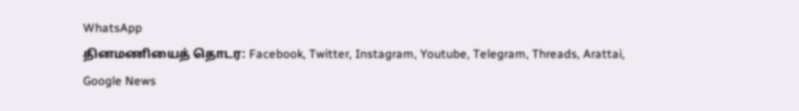WhatsApp
தினமணியைத் தொடர: Facebook, Twitter, Instagram, Youtube, Telegram, Threads, Arattai, Google News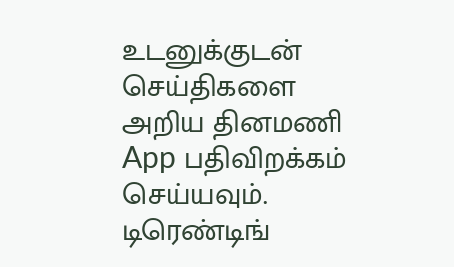உடனுக்குடன் செய்திகளை அறிய தினமணி App பதிவிறக்கம் செய்யவும்.
டிரெண்டிங்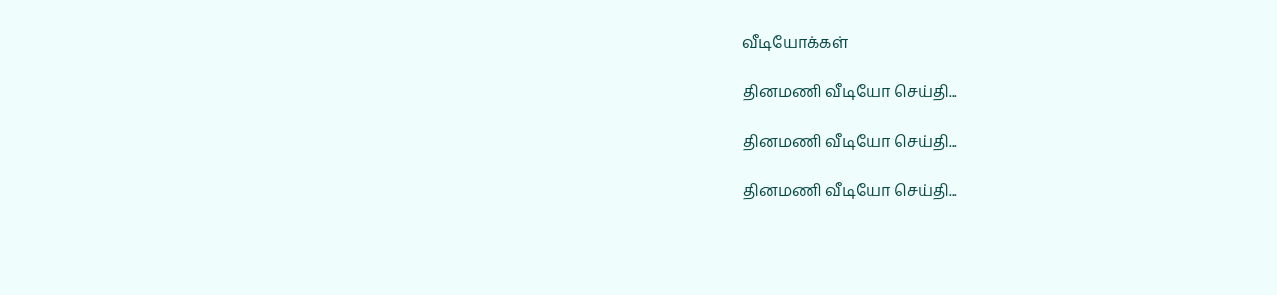வீடியோக்கள்

தினமணி வீடியோ செய்தி...

தினமணி வீடியோ செய்தி...

தினமணி வீடியோ செய்தி...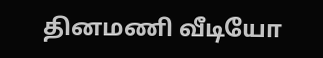தினமணி வீடியோ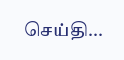செய்தி...